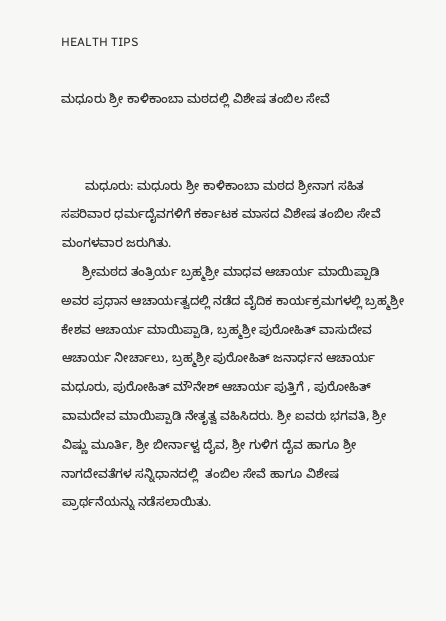HEALTH TIPS

ಮಧೂರು ಶ್ರೀ ಕಾಳಿಕಾಂಬಾ ಮಠದಲ್ಲಿ ವಿಶೇಷ ತಂಬಿಲ ಸೇವೆ


       ಮಧೂರು: ಮಧೂರು ಶ್ರೀ ಕಾಳಿಕಾಂಬಾ ಮಠದ ಶ್ರೀನಾಗ ಸಹಿತ ಸಪರಿವಾರ ಧರ್ಮದೈವಗಳಿಗೆ ಕರ್ಕಾಟಕ ಮಾಸದ ವಿಶೇಷ ತಂಬಿಲ ಸೇವೆ ಮಂಗಳವಾರ ಜರುಗಿತು.
      ಶ್ರೀಮಠದ ತಂತ್ರಿರ್ಯ ಬ್ರಹ್ಮಶ್ರೀ ಮಾಧವ ಆಚಾರ್ಯ ಮಾಯಿಪ್ಪಾಡಿ ಅವರ ಪ್ರಧಾನ ಆಚಾರ್ಯತ್ವದಲ್ಲಿ ನಡೆದ ವೈದಿಕ ಕಾರ್ಯಕ್ರಮಗಳಲ್ಲಿ ಬ್ರಹ್ಮಶ್ರೀ ಕೇಶವ ಆಚಾರ್ಯ ಮಾಯಿಪ್ಪಾಡಿ, ಬ್ರಹ್ಮಶ್ರೀ ಪುರೋಹಿತ್ ವಾಸುದೇವ ಆಚಾರ್ಯ ನೀರ್ಚಾಲು, ಬ್ರಹ್ಮಶ್ರೀ ಪುರೋಹಿತ್ ಜನಾರ್ಧನ ಆಚಾರ್ಯ ಮಧೂರು, ಪುರೋಹಿತ್ ಮೌನೇಶ್ ಆಚಾರ್ಯ ಪುತ್ತಿಗೆ , ಪುರೋಹಿತ್ ವಾಮದೇವ ಮಾಯಿಪ್ಪಾಡಿ ನೇತೃತ್ವ ವಹಿಸಿದರು. ಶ್ರೀ ಐವರು ಭಗವತಿ, ಶ್ರೀ ವಿಷ್ಣು ಮೂರ್ತಿ, ಶ್ರೀ ಬೀರ್ನಾಳ್ವ ದೈವ, ಶ್ರೀ ಗುಳಿಗ ದೈವ ಹಾಗೂ ಶ್ರೀ ನಾಗದೇವತೆಗಳ ಸನ್ನಿಧಾನದಲ್ಲಿ  ತಂಬಿಲ ಸೇವೆ ಹಾಗೂ ವಿಶೇಷ ಪ್ರಾರ್ಥನೆಯನ್ನು ನಡೆಸಲಾಯಿತು.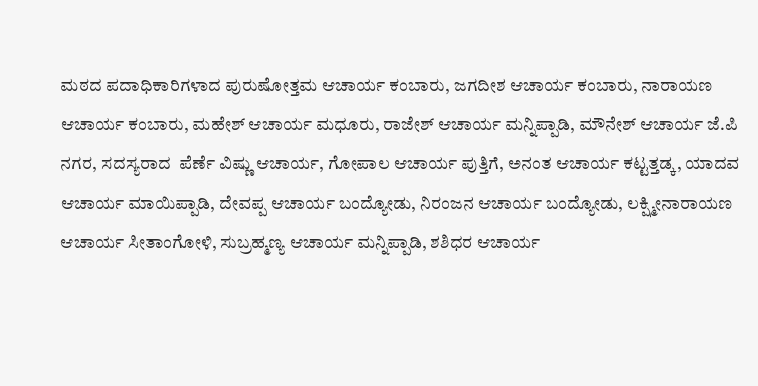ಮಠದ ಪದಾಧಿಕಾರಿಗಳಾದ ಪುರುಷೋತ್ತಮ ಆಚಾರ್ಯ ಕಂಬಾರು, ಜಗದೀಶ ಆಚಾರ್ಯ ಕಂಬಾರು, ನಾರಾಯಣ ಆಚಾರ್ಯ ಕಂಬಾರು, ಮಹೇಶ್ ಆಚಾರ್ಯ ಮಧೂರು, ರಾಜೇಶ್ ಆಚಾರ್ಯ ಮನ್ನಿಪ್ಪಾಡಿ, ಮೌನೇಶ್ ಆಚಾರ್ಯ ಜೆ.ಪಿ ನಗರ, ಸದಸ್ಯರಾದ  ಪೆರ್ಣೆ ವಿಷ್ಣು ಆಚಾರ್ಯ, ಗೋಪಾಲ ಆಚಾರ್ಯ ಪುತ್ತಿಗೆ, ಅನಂತ ಆಚಾರ್ಯ ಕಟ್ಟತ್ತಡ್ಕ, ಯಾದವ ಆಚಾರ್ಯ ಮಾಯಿಪ್ಪಾಡಿ, ದೇವಪ್ಪ ಆಚಾರ್ಯ ಬಂದ್ಯೋಡು, ನಿರಂಜನ ಆಚಾರ್ಯ ಬಂದ್ಯೋಡು, ಲಕ್ಷ್ಮೀನಾರಾಯಣ ಆಚಾರ್ಯ ಸೀತಾಂಗೋಳಿ, ಸುಬ್ರಹ್ಮಣ್ಯ ಆಚಾರ್ಯ ಮನ್ನಿಪ್ಪಾಡಿ, ಶಶಿಧರ ಆಚಾರ್ಯ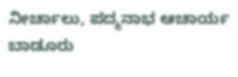ನೀರ್ಚಾಲು, ಪದ್ಮನಾಭ ಆಚಾರ್ಯ ಬಾಡೂರು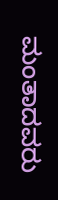ಮಂತಾದವರು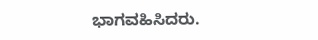ಭಾಗವಹಿಸಿದರು.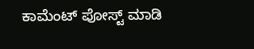ಕಾಮೆಂಟ್‌‌ ಪೋಸ್ಟ್‌ ಮಾಡಿ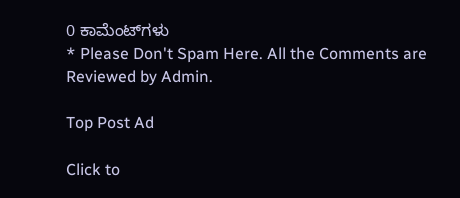0 ಕಾಮೆಂಟ್‌ಗಳು
* Please Don't Spam Here. All the Comments are Reviewed by Admin.

Top Post Ad

Click to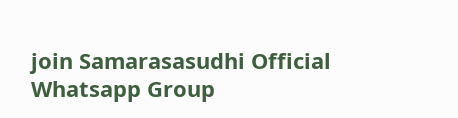join Samarasasudhi Official Whatsapp Group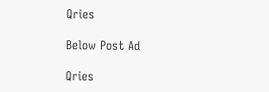Qries

Below Post Ad

Qries